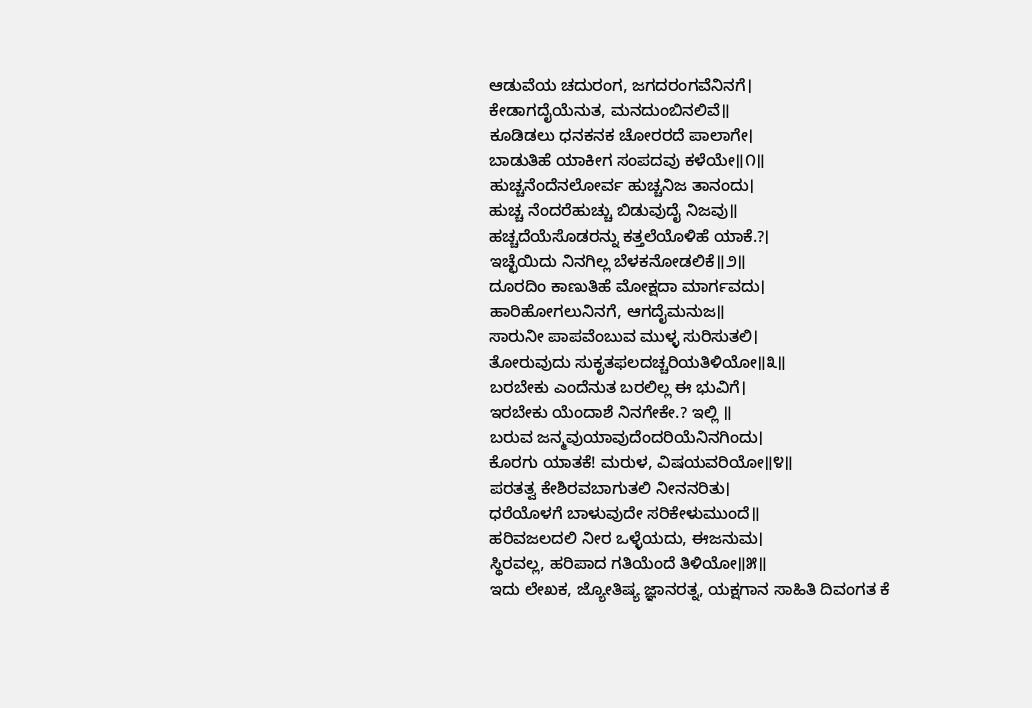ಆಡುವೆಯ ಚದುರಂಗ, ಜಗದರಂಗವೆನಿನಗೆ।
ಕೇಡಾಗದೈಯೆನುತ, ಮನದುಂಬಿನಲಿವೆ॥
ಕೂಡಿಡಲು ಧನಕನಕ ಚೋರರದೆ ಪಾಲಾಗೇ।
ಬಾಡುತಿಹೆ ಯಾಕೀಗ ಸಂಪದವು ಕಳೆಯೇ॥೧॥
ಹುಚ್ಚನೆಂದೆನಲೋರ್ವ ಹುಚ್ಚನಿಜ ತಾನಂದು।
ಹುಚ್ಚ ನೆಂದರೆಹುಚ್ಚು ಬಿಡುವುದೈ ನಿಜವು॥
ಹಚ್ಚದೆಯೆಸೊಡರನ್ನು ಕತ್ತಲೆಯೊಳಿಹೆ ಯಾಕೆ.?।
ಇಚ್ಛೆಯಿದು ನಿನಗಿಲ್ಲ ಬೆಳಕನೋಡಲಿಕೆ॥೨॥
ದೂರದಿಂ ಕಾಣುತಿಹೆ ಮೋಕ್ಷದಾ ಮಾರ್ಗವದು।
ಹಾರಿಹೋಗಲುನಿನಗೆ, ಆಗದೈಮನುಜ॥
ಸಾರುನೀ ಪಾಪವೆಂಬುವ ಮುಳ್ಳ ಸುರಿಸುತಲಿ।
ತೋರುವುದು ಸುಕೃತಫಲದಚ್ಚರಿಯತಿಳಿಯೋ॥೩॥
ಬರಬೇಕು ಎಂದೆನುತ ಬರಲಿಲ್ಲ ಈ ಭುವಿಗೆ।
ಇರಬೇಕು ಯೆಂದಾಶೆ ನಿನಗೇಕೇ.? ಇಲ್ಲಿ ॥
ಬರುವ ಜನ್ಮವುಯಾವುದೆಂದರಿಯೆನಿನಗಿಂದು।
ಕೊರಗು ಯಾತಕೆ! ಮರುಳ, ವಿಷಯವರಿಯೋ॥೪॥
ಪರತತ್ವ ಕೇಶಿರವಬಾಗುತಲಿ ನೀನನರಿತು।
ಧರೆಯೊಳಗೆ ಬಾಳುವುದೇ ಸರಿಕೇಳುಮುಂದೆ॥
ಹರಿವಜಲದಲಿ ನೀರ ಒಳ್ಳೆಯದು, ಈಜನುಮ।
ಸ್ಥಿರವಲ್ಲ, ಹರಿಪಾದ ಗತಿಯೆಂದೆ ತಿಳಿಯೋ॥೫॥
ಇದು ಲೇಖಕ, ಜ್ಯೋತಿಷ್ಯ ಜ್ಞಾನರತ್ನ, ಯಕ್ಷಗಾನ ಸಾಹಿತಿ ದಿವಂಗತ ಕೆ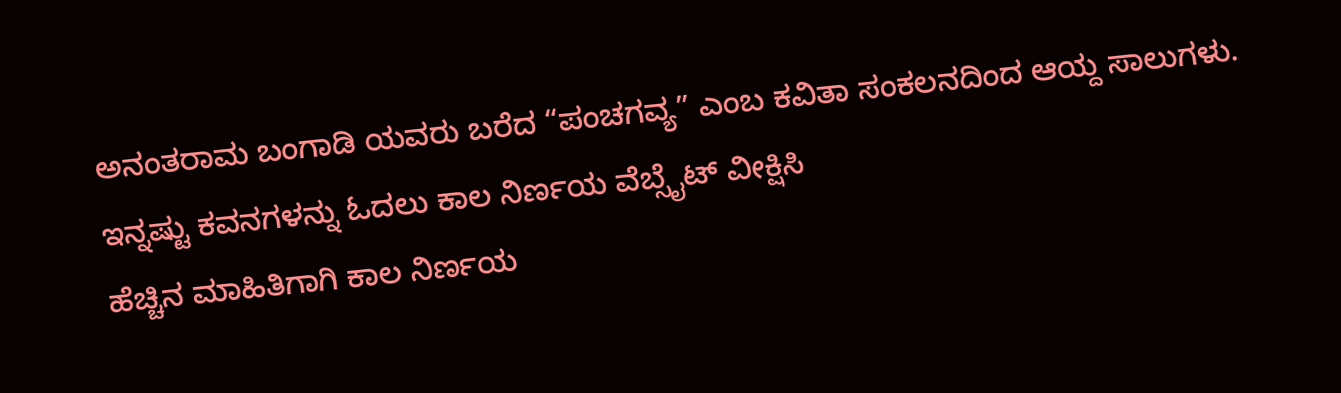ಅನಂತರಾಮ ಬಂಗಾಡಿ ಯವರು ಬರೆದ “ಪಂಚಗವ್ಯ” ಎಂಬ ಕವಿತಾ ಸಂಕಲನದಿಂದ ಆಯ್ದ ಸಾಲುಗಳು.
ಇನ್ನಷ್ಟು ಕವನಗಳನ್ನು ಓದಲು ಕಾಲ ನಿರ್ಣಯ ವೆಬ್ಸೈಟ್ ವೀಕ್ಷಿಸಿ
ಹೆಚ್ಚಿನ ಮಾಹಿತಿಗಾಗಿ ಕಾಲ ನಿರ್ಣಯ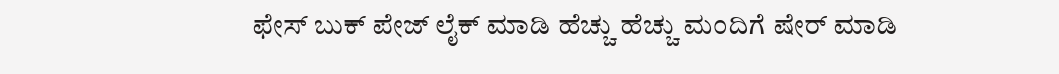ಫೇಸ್ ಬುಕ್ ಪೇಜ್ ಲೈಕ್ ಮಾಡಿ ಹೆಚ್ಚು ಹೆಚ್ಚು ಮಂದಿಗೆ ಷೇರ್ ಮಾಡಿ